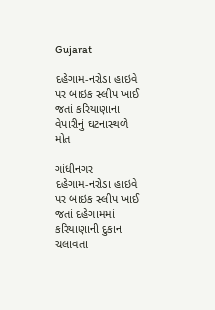Gujarat

દહેગામ-નરોડા હાઇવે પર બાઇક સ્લીપ ખાઈ જતાં કરિયાણાના વેપારીનું ઘટનાસ્થળે મોત

ગાંધીનગર
દહેગામ-નરોડા હાઇવે પર બાઇક સ્લીપ ખાઈ જતાં દહેગામમાં કરિયાણાની દુકાન ચલાવતા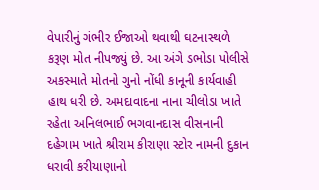વેપારીનું ગંભીર ઈજાઓ થવાથી ઘટનાસ્થળે કરૂણ મોત નીપજ્યું છે. આ અંગે ડભોડા પોલીસે અકસ્માતે મોતનો ગુનો નોંધી કાનૂની કાર્યવાહી હાથ ધરી છે. અમદાવાદના નાના ચીલોડા ખાતે રહેતા અનિલભાઈ ભગવાનદાસ વીસનાની દહેગામ ખાતે શ્રીરામ કીરાણા સ્ટોર નામની દુકાન ધરાવી કરીયાણાનો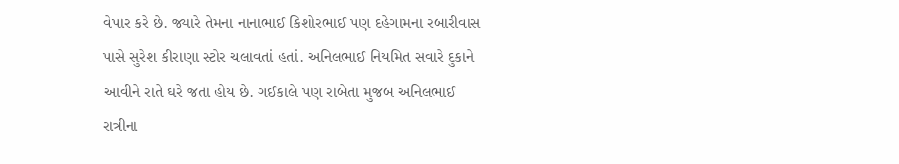વેપાર કરે છે. જ્યારે તેમના નાનાભાઈ કિશોરભાઈ પણ દહેગામના રબારીવાસ પાસે સુરેશ કીરાણા સ્ટોર ચલાવતાં હતાં. અનિલભાઈ નિયમિત સવારે દુકાને આવીને રાતે ઘરે જતા હોય છે. ગઈકાલે પણ રાબેતા મુજબ અનિલભાઈ રાત્રીના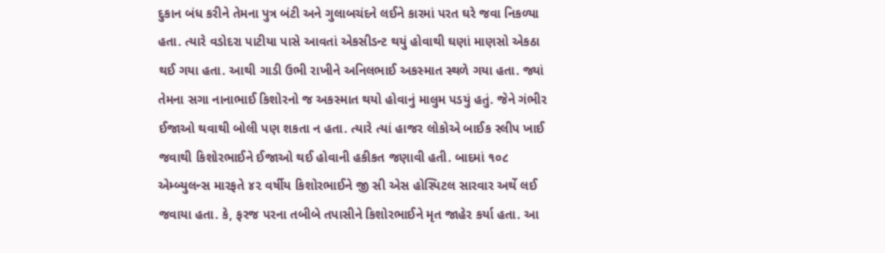દુકાન બંધ કરીને તેમના પુત્ર બંટી અને ગુલાબચંદને લઈને કારમાં પરત ઘરે જવા નિકળ્યા હતા. ત્યારે વડોદરા પાટીયા પાસે આવતાં એકસીડન્ટ થયું હોવાથી ઘણાં માણસો એકઠા થઈ ગયા હતા. આથી ગાડી ઉભી રાખીને અનિલભાઈ અકસ્માત સ્થળે ગયા હતા. જ્યાં તેમના સગા નાનાભાઈ કિશોરનો જ અકસ્માત થયો હોવાનું માલુમ પડયું હતું. જેને ગંભીર ઈજાઓ થવાથી બોલી પણ શકતા ન હતા. ત્યારે ત્યાં હાજર લોકોએ બાઈક સ્લીપ ખાઈ જવાથી કિશોરભાઈને ઈજાઓ થઈ હોવાની હકીકત જણાવી હતી. બાદમાં ૧૦૮ એમ્બ્યુલન્સ મારફતે ૪૨ વર્ષીય કિશોરભાઈને જી સી એસ હોસ્પિટલ સારવાર અર્થે લઈ જવાયા હતા. કે, ફરજ પરના તબીબે તપાસીને કિશોરભાઈને મૃત જાહેર કર્યા હતા. આ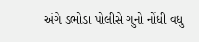અંગે ડભોડા પોલીસે ગુનો નોંધી વધુ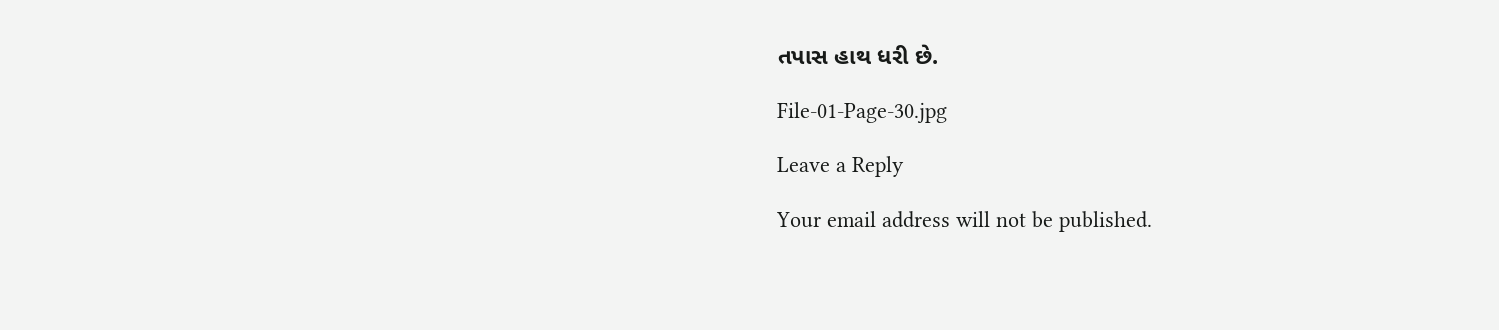તપાસ હાથ ધરી છે.

File-01-Page-30.jpg

Leave a Reply

Your email address will not be published.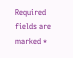Required fields are marked *